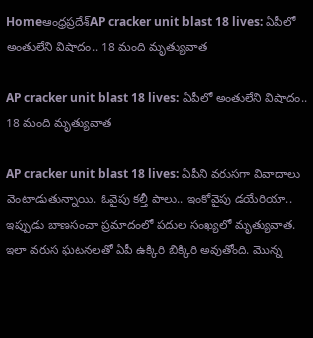Homeఆంధ్రప్రదేశ్‌AP cracker unit blast 18 lives: ఏపీలో అంతులేని విషాదం.. 18 మంది మృత్యువాత

AP cracker unit blast 18 lives: ఏపీలో అంతులేని విషాదం.. 18 మంది మృత్యువాత

AP cracker unit blast 18 lives: ఏపీని వరుసగా వివాదాలు వెంటాడుతున్నాయి. ఓవైపు కల్తీ పాలు.. ఇంకోవైపు డయేరియా.. ఇప్పుడు బాణసంచా ప్రమాదంలో పదుల సంఖ్యలో మృత్యువాత. ఇలా వరుస ఘటనలతో ఏపీ ఉక్కిరి బిక్కిరి అవుతోంది. మొన్న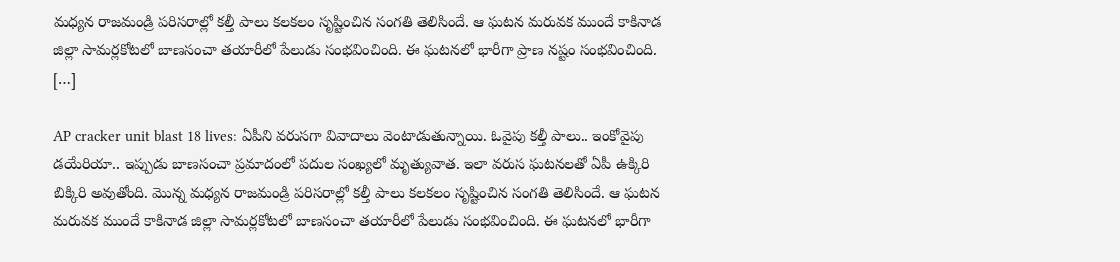మధ్యన రాజమండ్రి పరిసరాల్లో కల్తీ పాలు కలకలం సృష్టించిన సంగతి తెలిసిందే. ఆ ఘటన మరువక ముందే కాకినాడ జిల్లా సామర్లకోటలో బాణసంచా తయారీలో పేలుడు సంభవించింది. ఈ ఘటనలో భారీగా ప్రాణ నష్టం సంభవించింది. […]

AP cracker unit blast 18 lives: ఏపీని వరుసగా వివాదాలు వెంటాడుతున్నాయి. ఓవైపు కల్తీ పాలు.. ఇంకోవైపు డయేరియా.. ఇప్పుడు బాణసంచా ప్రమాదంలో పదుల సంఖ్యలో మృత్యువాత. ఇలా వరుస ఘటనలతో ఏపీ ఉక్కిరి బిక్కిరి అవుతోంది. మొన్న మధ్యన రాజమండ్రి పరిసరాల్లో కల్తీ పాలు కలకలం సృష్టించిన సంగతి తెలిసిందే. ఆ ఘటన మరువక ముందే కాకినాడ జిల్లా సామర్లకోటలో బాణసంచా తయారీలో పేలుడు సంభవించింది. ఈ ఘటనలో భారీగా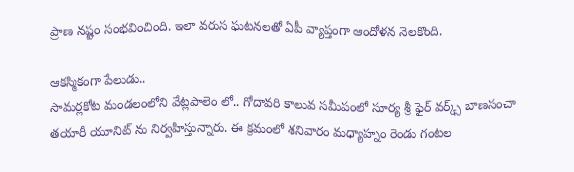ప్రాణ నష్టం సంభవించింది. ఇలా వరుస ఘటనలతో ఏపీ వ్యాప్తంగా ఆందోళన నెలకొంది.

ఆకస్మికంగా పేలుడు..
సామర్లకోట మండలంలోని వేట్లపాలెం లో.. గోదావరి కాలువ సమీపంలో సూర్య శ్రీ ఫైర్ వర్క్స్ బాణసంచా తయారీ యూనిట్ ను నిర్వహిస్తున్నారు. ఈ క్రమంలో శనివారం మధ్యాహ్నం రెండు గంటల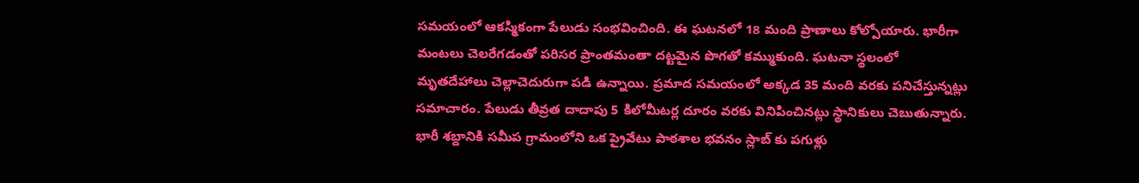సమయంలో ఆకస్మికంగా పేలుడు సంభవించింది. ఈ ఘటనలో 18 మంది ప్రాణాలు కోల్పోయారు. భారీగా మంటలు చెలరేగడంతో పరిసర ప్రాంతమంతా దట్టమైన పొగతో కమ్ముకుంది. ఘటనా స్థలంలో మృతదేహాలు చెల్లాచెదురుగా పడి ఉన్నాయి. ప్రమాద సమయంలో అక్కడ 35 మంది వరకు పనిచేస్తున్నట్లు సమాచారం. పేలుడు తీవ్రత దాదాపు 5 కిలోమీటర్ల దూరం వరకు వినిపించినట్లు స్థానికులు చెబుతున్నారు. భారీ శబ్దానికి సమీప గ్రామంలోని ఒక ప్రైవేటు పాఠశాల భవనం స్లాబ్ కు పగుళ్లు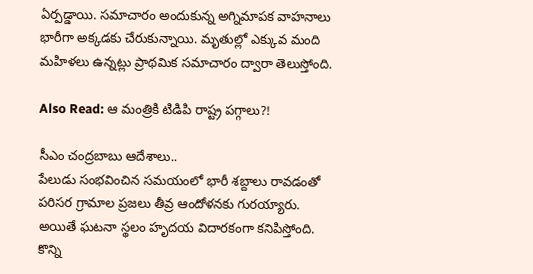ఏర్పడ్డాయి. సమాచారం అందుకున్న అగ్నిమాపక వాహనాలు భారీగా అక్కడకు చేరుకున్నాయి. మృతుల్లో ఎక్కువ మంది మహిళలు ఉన్నట్లు ప్రాథమిక సమాచారం ద్వారా తెలుస్తోంది.

Also Read: ఆ మంత్రికి టిడిపి రాష్ట్ర పగ్గాలు?!

సీఎం చంద్రబాబు ఆదేశాలు..
పేలుడు సంభవించిన సమయంలో భారీ శబ్దాలు రావడంతో పరిసర గ్రామాల ప్రజలు తీవ్ర ఆందోళనకు గురయ్యారు. అయితే ఘటనా స్థలం హృదయ విదారకంగా కనిపిస్తోంది. కొన్ని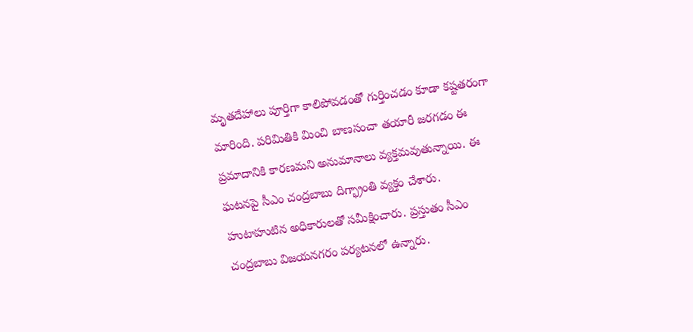మృతదేహాలు పూర్తిగా కాలిపోవడంతో గుర్తించడం కూడా కష్టతరంగా మారింది. పరిమితికి మించి బాణసంచా తయారీ జరగడం ఈ ప్రమాదానికి కారణమని అనుమానాలు వ్యక్తమవుతున్నాయి. ఈ ఘటనపై సీఎం చంద్రబాబు దిగ్భ్రాంతి వ్యక్తం చేశారు. హుటాహుటిన అధికారులతో సమీక్షించారు. ప్రస్తుతం సీఎం చంద్రబాబు విజయనగరం పర్యటనలో ఉన్నారు.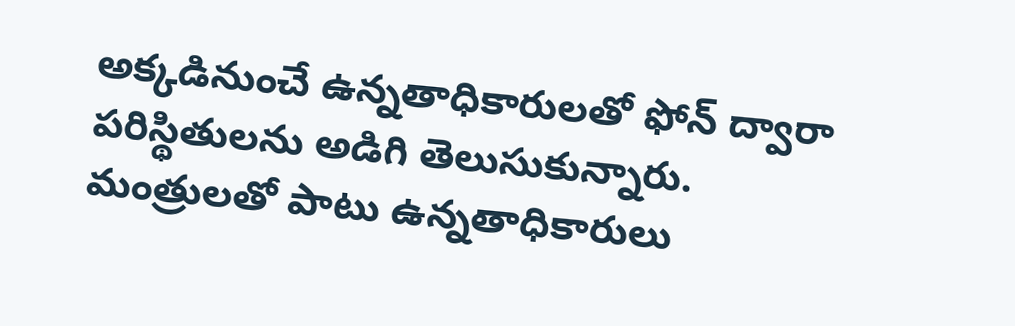అక్కడినుంచే ఉన్నతాధికారులతో ఫోన్ ద్వారా పరిస్థితులను అడిగి తెలుసుకున్నారు. మంత్రులతో పాటు ఉన్నతాధికారులు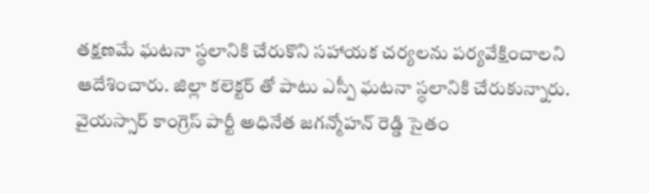తక్షణమే ఘటనా స్థలానికి చేరుకొని సహాయక చర్యలను పర్యవేక్షించాలని ఆదేశించారు. జిల్లా కలెక్టర్ తో పాటు ఎస్పీ ఘటనా స్థలానికి చేరుకున్నారు. వైయస్సార్ కాంగ్రెస్ పార్టీ అధినేత జగన్మోహన్ రెడ్డి సైతం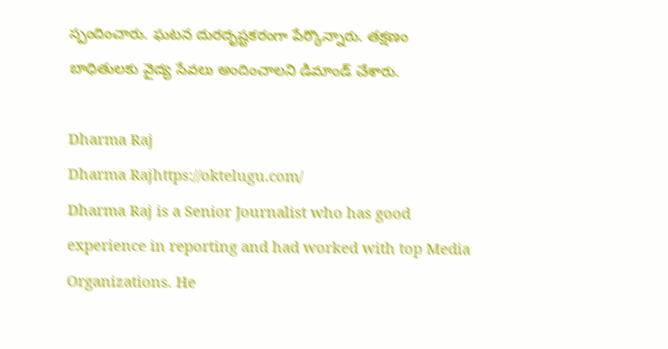స్పందించారు. ఘటన దురదృష్టకరంగా పేర్కొన్నారు. తక్షణం బాధితులకు వైద్య సేవలు అందించాలని డిమాండ్ చేశారు.

Dharma Raj
Dharma Rajhttps://oktelugu.com/
Dharma Raj is a Senior Journalist who has good experience in reporting and had worked with top Media Organizations. He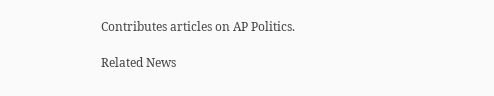Contributes articles on AP Politics.

Related News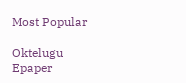Most Popular

Oktelugu Epaper